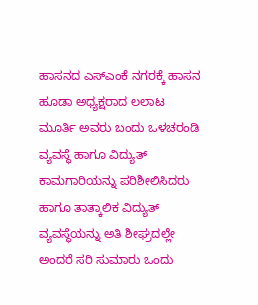ಹಾಸನದ ಎಸ್ಎಂಕೆ ನಗರಕ್ಕೆ ಹಾಸನ ಹೂಡಾ ಅಧ್ಯಕ್ಷರಾದ ಲಲಾಟ ಮೂರ್ತಿ ಅವರು ಬಂದು ಒಳಚರಂಡಿ ವ್ಯವಸ್ಥೆ ಹಾಗೂ ವಿದ್ಯುತ್ ಕಾಮಗಾರಿಯನ್ನು ಪರಿಶೀಲಿಸಿದರು ಹಾಗೂ ತಾತ್ಕಾಲಿಕ ವಿದ್ಯುತ್ ವ್ಯವಸ್ಥೆಯನ್ನು ಅತಿ ಶೀಘ್ರದಲ್ಲೇ ಅಂದರೆ ಸರಿ ಸುಮಾರು ಒಂದು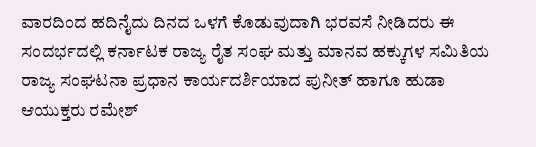ವಾರದಿಂದ ಹದಿನೈದು ದಿನದ ಒಳಗೆ ಕೊಡುವುದಾಗಿ ಭರವಸೆ ನೀಡಿದರು ಈ ಸಂದರ್ಭದಲ್ಲಿ ಕರ್ನಾಟಕ ರಾಜ್ಯ ರೈತ ಸಂಘ ಮತ್ತು ಮಾನವ ಹಕ್ಕುಗಳ ಸಮಿತಿಯ ರಾಜ್ಯ ಸಂಘಟನಾ ಪ್ರಧಾನ ಕಾರ್ಯದರ್ಶಿಯಾದ ಪುನೀತ್ ಹಾಗೂ ಹುಡಾ ಆಯುಕ್ತರು ರಮೇಶ್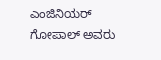ಎಂಜಿನಿಯರ್ ಗೋಪಾಲ್ ಅವರು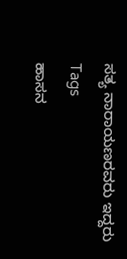ಸತ್ಯ ನಾರಾಯಣರವರು ಇದ್ದರು
Tags
ಹಾಸನ